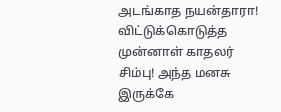அடங்காத நயன்தாரா! விட்டுக்கொடுத்த முன்னாள் காதலர் சிம்பு! அந்த மனசு இருக்கே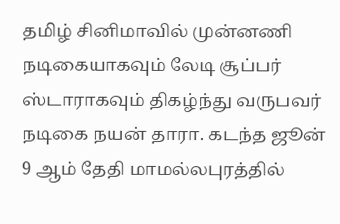தமிழ் சினிமாவில் முன்னணி நடிகையாகவும் லேடி சூப்பர் ஸ்டாராகவும் திகழ்ந்து வருபவர் நடிகை நயன் தாரா. கடந்த ஜூன் 9 ஆம் தேதி மாமல்லபுரத்தில்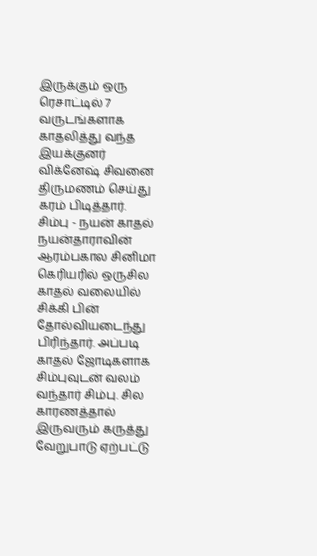இருக்கும் ஒரு ரெசாட்டில் 7 வருடங்களாக காதலித்து வந்த இயக்குனர் விக்னேஷ் சிவனை திருமணம் செய்து கரம் பிடித்தார்.
சிம்பு - நயன் காதல்
நயன்தாராவின் ஆரம்பகால சினிமா கெரியரில் ஒருசில காதல் வலையில் சிக்கி பின் தோல்வியடைந்து பிரிந்தார். அப்படி காதல் ஜோடிகளாக சிம்புவுடன் வலம் வந்தார் சிம்பு. சில காரணத்தால் இருவரும் கருத்து வேறுபாடு ஏற்பட்டு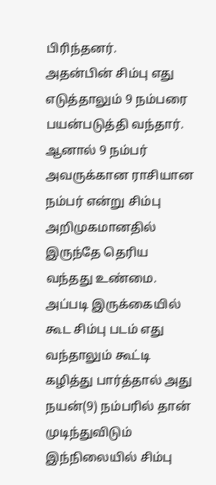பிரிந்தனர்.
அதன்பின் சிம்பு எது எடுத்தாலும் 9 நம்பரை பயன்படுத்தி வந்தார். ஆனால் 9 நம்பர் அவருக்கான ராசியான நம்பர் என்று சிம்பு அறிமுகமானதில் இருந்தே தெரிய வந்தது உண்மை. அப்படி இருக்கையில் கூட சிம்பு படம் எது வந்தாலும் கூட்டி கழித்து பார்த்தால் அது நயன்(9) நம்பரில் தான் முடிந்துவிடும்
இந்நிலையில் சிம்பு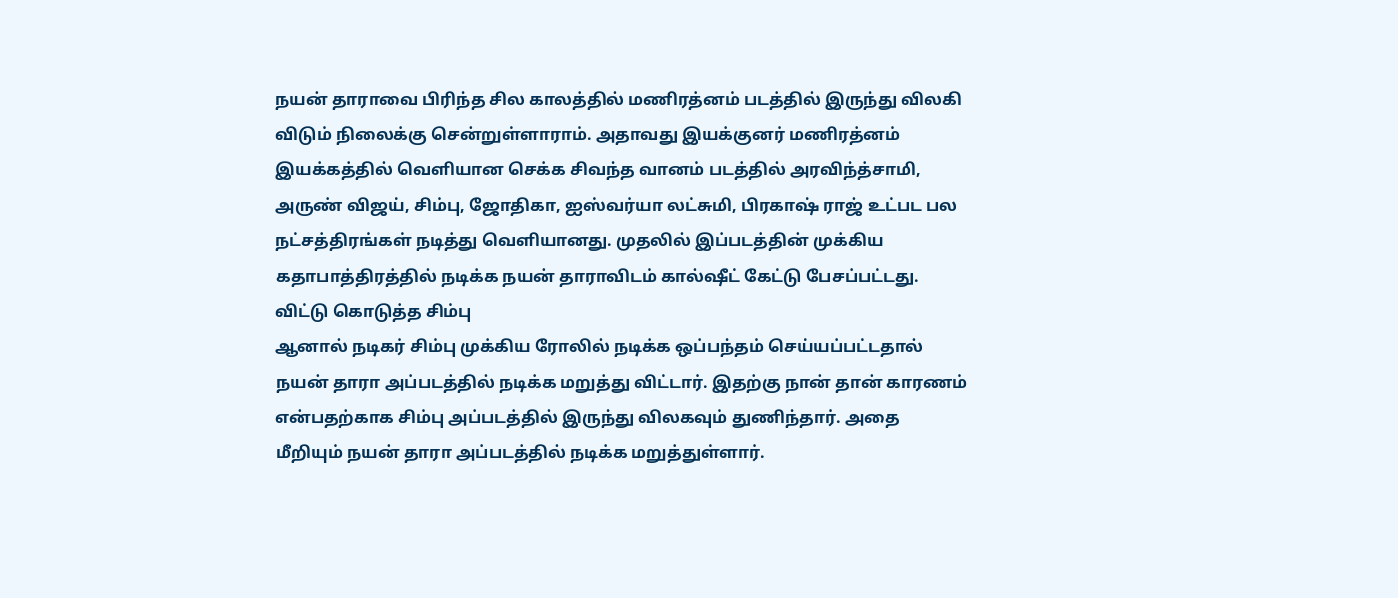நயன் தாராவை பிரிந்த சில காலத்தில் மணிரத்னம் படத்தில் இருந்து விலகி விடும் நிலைக்கு சென்றுள்ளாராம். அதாவது இயக்குனர் மணிரத்னம் இயக்கத்தில் வெளியான செக்க சிவந்த வானம் படத்தில் அரவிந்த்சாமி, அருண் விஜய், சிம்பு, ஜோதிகா, ஐஸ்வர்யா லட்சுமி, பிரகாஷ் ராஜ் உட்பட பல நட்சத்திரங்கள் நடித்து வெளியானது. முதலில் இப்படத்தின் முக்கிய கதாபாத்திரத்தில் நடிக்க நயன் தாராவிடம் கால்ஷீட் கேட்டு பேசப்பட்டது.
விட்டு கொடுத்த சிம்பு
ஆனால் நடிகர் சிம்பு முக்கிய ரோலில் நடிக்க ஒப்பந்தம் செய்யப்பட்டதால் நயன் தாரா அப்படத்தில் நடிக்க மறுத்து விட்டார். இதற்கு நான் தான் காரணம் என்பதற்காக சிம்பு அப்படத்தில் இருந்து விலகவும் துணிந்தார். அதை மீறியும் நயன் தாரா அப்படத்தில் நடிக்க மறுத்துள்ளார்.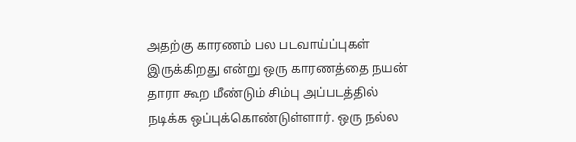அதற்கு காரணம் பல படவாய்ப்புகள் இருக்கிறது என்று ஒரு காரணத்தை நயன் தாரா கூற மீண்டும் சிம்பு அப்படத்தில் நடிக்க ஒப்புக்கொண்டுள்ளார். ஒரு நல்ல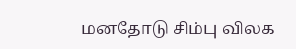மனதோடு சிம்பு விலக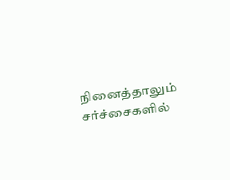நினைத்தாலும் சர்ச்சைகளில்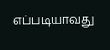எப்படியாவது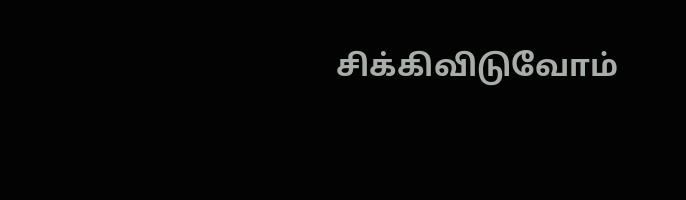சிக்கிவிடுவோம்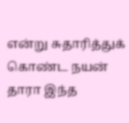என்று சுதாரித்துக் கொண்ட நயன் தாரா இந்த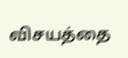விசயத்தை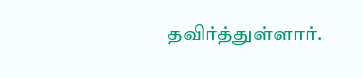தவிர்த்துள்ளார்.